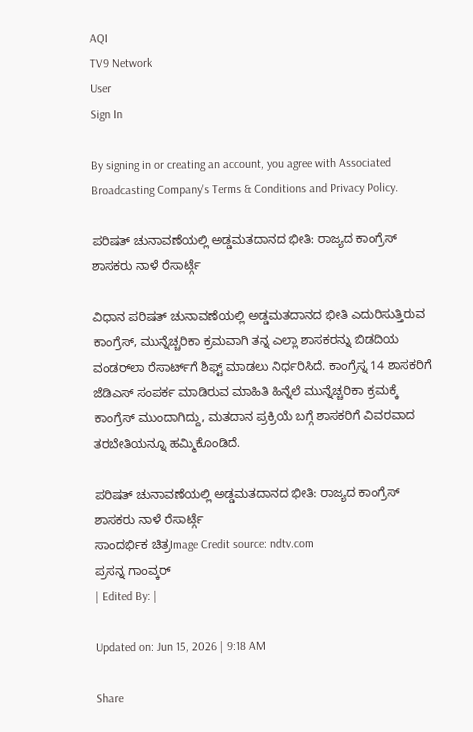AQI
TV9 Network
User
Sign In

By signing in or creating an account, you agree with Associated Broadcasting Company's Terms & Conditions and Privacy Policy.

ಪರಿಷತ್ ಚುನಾವಣೆಯಲ್ಲಿ ಅಡ್ಡಮತದಾನದ ಭೀತಿ: ರಾಜ್ಯದ ಕಾಂಗ್ರೆಸ್ ಶಾಸಕರು ನಾಳೆ ರೆಸಾರ್ಟ್ಗೆ

ವಿಧಾನ ಪರಿಷತ್ ಚುನಾವಣೆಯಲ್ಲಿ ಅಡ್ಡಮತದಾನದ ಭೀತಿ ಎದುರಿಸುತ್ತಿರುವ ಕಾಂಗ್ರೆಸ್, ಮುನ್ನೆಚ್ಚರಿಕಾ ಕ್ರಮವಾಗಿ ತನ್ನ ಎಲ್ಲಾ ಶಾಸಕರನ್ನು ಬಿಡದಿಯ ವಂಡರ್‌ಲಾ ರೆಸಾರ್ಟ್‌ಗೆ ಶಿಫ್ಟ್ ಮಾಡಲು ನಿರ್ಧರಿಸಿದೆ. ಕಾಂಗ್ರೆಸ್ನ 14 ಶಾಸಕರಿಗೆ ಜೆಡಿಎಸ್ ಸಂಪರ್ಕ ಮಾಡಿರುವ ಮಾಹಿತಿ ಹಿನ್ನೆಲೆ ಮುನ್ನೆಚ್ಚರಿಕಾ ಕ್ರಮಕ್ಕೆ ಕಾಂಗ್ರೆಸ್ ಮುಂದಾಗಿದ್ದು, ಮತದಾನ ಪ್ರಕ್ರಿಯೆ ಬಗ್ಗೆ ಶಾಸಕರಿಗೆ ವಿವರವಾದ ತರಬೇತಿಯನ್ನೂ ಹಮ್ಮಿಕೊಂಡಿದೆ.

ಪರಿಷತ್ ಚುನಾವಣೆಯಲ್ಲಿ ಅಡ್ಡಮತದಾನದ ಭೀತಿ: ರಾಜ್ಯದ ಕಾಂಗ್ರೆಸ್ ಶಾಸಕರು ನಾಳೆ ರೆಸಾರ್ಟ್ಗೆ
ಸಾಂದರ್ಭಿಕ ಚಿತ್ರImage Credit source: ndtv.com
ಪ್ರಸನ್ನ ಗಾಂವ್ಕರ್
| Edited By: |

Updated on: Jun 15, 2026 | 9:18 AM

Share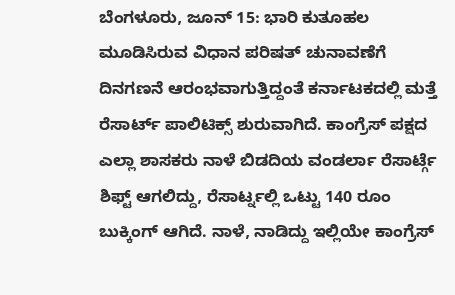ಬೆಂಗಳೂರು, ಜೂನ್ 15: ಭಾರಿ ಕುತೂಹಲ ಮೂಡಿಸಿರುವ ವಿಧಾನ ಪರಿಷತ್ ಚುನಾವಣೆಗೆ ದಿನಗಣನೆ ಆರಂಭವಾಗುತ್ತಿದ್ದಂತೆ ಕರ್ನಾಟಕದಲ್ಲಿ ಮತ್ತೆ ರೆಸಾರ್ಟ್ ಪಾಲಿಟಿಕ್ಸ್ ಶುರುವಾಗಿದೆ. ಕಾಂಗ್ರೆಸ್ ಪಕ್ಷದ ಎಲ್ಲಾ ಶಾಸಕರು ನಾಳೆ ಬಿಡದಿಯ ವಂಡರ್ಲಾ ರೆಸಾರ್ಟ್ಗೆ ಶಿಫ್ಟ್ ಆಗಲಿದ್ದು, ರೆಸಾರ್ಟ್ನಲ್ಲಿ ಒಟ್ಟು 140 ರೂಂ ಬುಕ್ಕಿಂಗ್ ಆಗಿದೆ. ನಾಳೆ, ನಾಡಿದ್ದು ಇಲ್ಲಿಯೇ ಕಾಂಗ್ರೆಸ್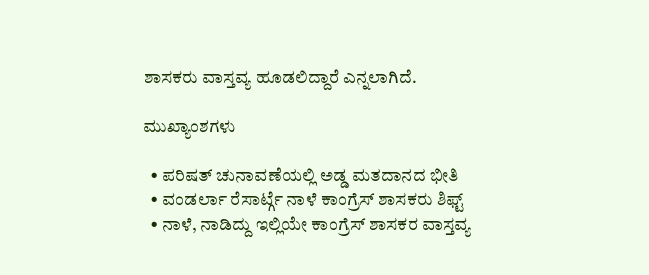ಶಾಸಕರು ವಾಸ್ತವ್ಯ ಹೂಡಲಿದ್ದಾರೆ ಎನ್ನಲಾಗಿದೆ.

ಮುಖ್ಯಾಂಶಗಳು

  • ಪರಿಷತ್ ಚುನಾವಣೆಯಲ್ಲಿ ಅಡ್ಡ ಮತದಾನದ ಭೀತಿ
  • ವಂಡರ್ಲಾ ರೆಸಾರ್ಟ್ಗೆ ನಾಳೆ ಕಾಂಗ್ರೆಸ್ ಶಾಸಕರು ಶಿಫ್ಟ್
  • ನಾಳೆ, ನಾಡಿದ್ದು ಇಲ್ಲಿಯೇ ಕಾಂಗ್ರೆಸ್ ಶಾಸಕರ ವಾಸ್ತವ್ಯ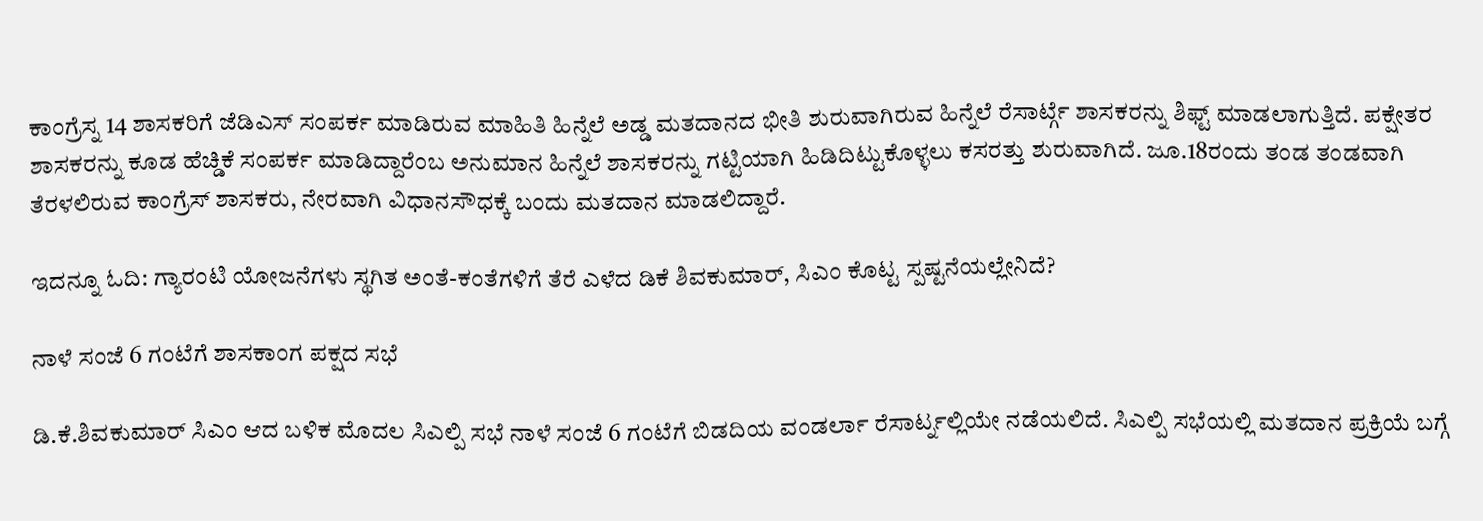ಕಾಂಗ್ರೆಸ್ನ 14 ಶಾಸಕರಿಗೆ ಜೆಡಿಎಸ್ ಸಂಪರ್ಕ ಮಾಡಿರುವ ಮಾಹಿತಿ ಹಿನ್ನೆಲೆ ಅಡ್ಡ ಮತದಾನದ ಭೀತಿ ಶುರುವಾಗಿರುವ ಹಿನ್ನೆಲೆ ರೆಸಾರ್ಟ್ಗೆ ಶಾಸಕರನ್ನು ಶಿಫ್ಟ್ ಮಾಡಲಾಗುತ್ತಿದೆ. ಪಕ್ಷೇತರ ಶಾಸಕರನ್ನು ಕೂಡ ಹೆಚ್ಡಿಕೆ ಸಂಪರ್ಕ ಮಾಡಿದ್ದಾರೆಂಬ ಅನುಮಾನ ಹಿನ್ನೆಲೆ ಶಾಸಕರನ್ನು ಗಟ್ಟಿಯಾಗಿ ಹಿಡಿದಿಟ್ಟುಕೊಳ್ಳಲು ಕಸರತ್ತು ಶುರುವಾಗಿದೆ. ಜೂ.18ರಂದು ತಂಡ ತಂಡವಾಗಿ ತೆರಳಲಿರುವ ಕಾಂಗ್ರೆಸ್ ಶಾಸಕರು, ನೇರವಾಗಿ ವಿಧಾನಸೌಧಕ್ಕೆ ಬಂದು ಮತದಾನ ಮಾಡಲಿದ್ದಾರೆ.

ಇದನ್ನೂ ಓದಿ: ಗ್ಯಾರಂಟಿ ಯೋಜನೆಗಳು ಸ್ಥಗಿತ ಅಂತೆ-ಕಂತೆಗಳಿಗೆ ತೆರೆ ಎಳೆದ ಡಿಕೆ ಶಿವಕುಮಾರ್, ಸಿಎಂ ಕೊಟ್ಟ ಸ್ಪಷ್ಟನೆಯಲ್ಲೇನಿದೆ?

ನಾಳೆ ಸಂಜೆ 6 ಗಂಟೆಗೆ ಶಾಸಕಾಂಗ ಪಕ್ಷದ ಸಭೆ

ಡಿ.ಕೆ.ಶಿವಕುಮಾರ್ ಸಿಎಂ ಆದ ಬಳಿಕ ಮೊದಲ ಸಿಎಲ್ಪಿ ಸಭೆ ನಾಳೆ ಸಂಜೆ 6 ಗಂಟೆಗೆ ಬಿಡದಿಯ ವಂಡರ್ಲಾ ರೆಸಾರ್ಟ್ನಲ್ಲಿಯೇ ನಡೆಯಲಿದೆ. ಸಿಎಲ್ಪಿ ಸಭೆಯಲ್ಲಿ ಮತದಾನ ಪ್ರಕ್ರಿಯೆ ಬಗ್ಗೆ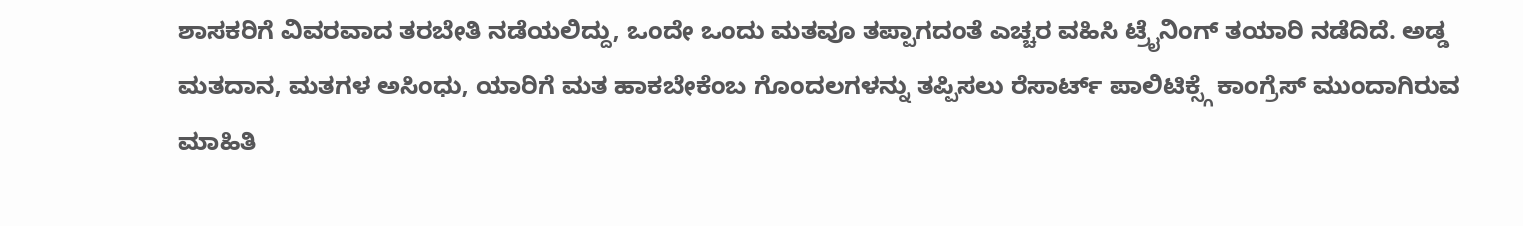ಶಾಸಕರಿಗೆ ವಿವರವಾದ ತರಬೇತಿ ನಡೆಯಲಿದ್ದು, ಒಂದೇ ಒಂದು ಮತವೂ ತಪ್ಪಾಗದಂತೆ ಎಚ್ಚರ ವಹಿಸಿ ಟ್ರೈನಿಂಗ್ ತಯಾರಿ ನಡೆದಿದೆ. ಅಡ್ಡ ಮತದಾನ, ಮತಗಳ ಅಸಿಂಧು, ಯಾರಿಗೆ ಮತ ಹಾಕಬೇಕೆಂಬ ಗೊಂದಲಗಳನ್ನು ತಪ್ಪಿಸಲು ರೆಸಾರ್ಟ್ ಪಾಲಿಟಿಕ್ಸ್ಗೆ ಕಾಂಗ್ರೆಸ್ ಮುಂದಾಗಿರುವ ಮಾಹಿತಿ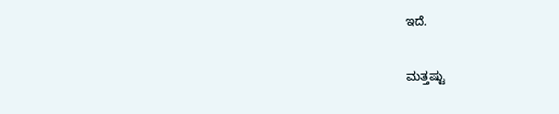ಇದೆ.

ಮತ್ತಷ್ಟು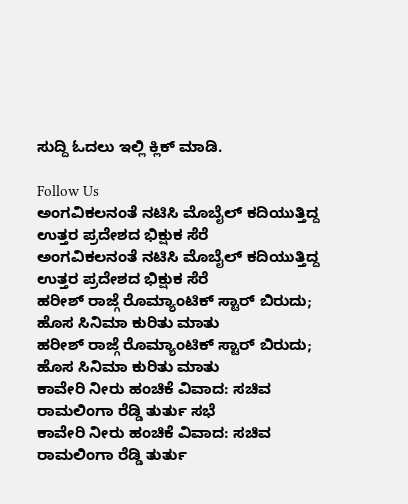ಸುದ್ದಿ ಓದಲು ಇಲ್ಲಿ ಕ್ಲಿಕ್ ಮಾಡಿ.

Follow Us
ಅಂಗವಿಕಲನಂತೆ ನಟಿಸಿ ಮೊಬೈಲ್ ಕದಿಯುತ್ತಿದ್ದ ಉತ್ತರ ಪ್ರದೇಶದ ಭಿಕ್ಷುಕ ಸೆರೆ
ಅಂಗವಿಕಲನಂತೆ ನಟಿಸಿ ಮೊಬೈಲ್ ಕದಿಯುತ್ತಿದ್ದ ಉತ್ತರ ಪ್ರದೇಶದ ಭಿಕ್ಷುಕ ಸೆರೆ
ಹರೀಶ್ ರಾಜ್ಗೆ ರೊಮ್ಯಾಂಟಿಕ್ ಸ್ಟಾರ್ ಬಿರುದು; ಹೊಸ ಸಿನಿಮಾ ಕುರಿತು ಮಾತು
ಹರೀಶ್ ರಾಜ್ಗೆ ರೊಮ್ಯಾಂಟಿಕ್ ಸ್ಟಾರ್ ಬಿರುದು; ಹೊಸ ಸಿನಿಮಾ ಕುರಿತು ಮಾತು
ಕಾವೇರಿ ನೀರು ಹಂಚಿಕೆ ವಿವಾದ: ಸಚಿವ ರಾಮಲಿಂಗಾ ರೆಡ್ಡಿ ತುರ್ತು ಸಭೆ
ಕಾವೇರಿ ನೀರು ಹಂಚಿಕೆ ವಿವಾದ: ಸಚಿವ ರಾಮಲಿಂಗಾ ರೆಡ್ಡಿ ತುರ್ತು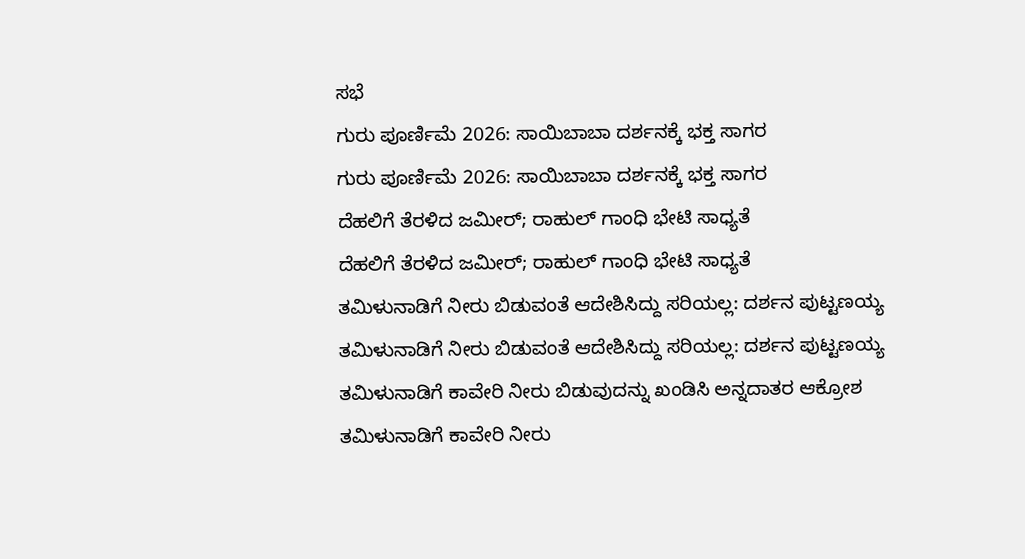ಸಭೆ
ಗುರು ಪೂರ್ಣಿಮೆ 2026: ಸಾಯಿಬಾಬಾ ದರ್ಶನಕ್ಕೆ ಭಕ್ತ ಸಾಗರ
ಗುರು ಪೂರ್ಣಿಮೆ 2026: ಸಾಯಿಬಾಬಾ ದರ್ಶನಕ್ಕೆ ಭಕ್ತ ಸಾಗರ
ದೆಹಲಿಗೆ ತೆರಳಿದ ಜಮೀರ್; ರಾಹುಲ್ ಗಾಂಧಿ ಭೇಟಿ ಸಾಧ್ಯತೆ
ದೆಹಲಿಗೆ ತೆರಳಿದ ಜಮೀರ್; ರಾಹುಲ್ ಗಾಂಧಿ ಭೇಟಿ ಸಾಧ್ಯತೆ
ತಮಿಳುನಾಡಿಗೆ ನೀರು ಬಿಡುವಂತೆ ಆದೇಶಿಸಿದ್ದು ಸರಿಯಲ್ಲ: ದರ್ಶನ ಪುಟ್ಟಣಯ್ಯ
ತಮಿಳುನಾಡಿಗೆ ನೀರು ಬಿಡುವಂತೆ ಆದೇಶಿಸಿದ್ದು ಸರಿಯಲ್ಲ: ದರ್ಶನ ಪುಟ್ಟಣಯ್ಯ
ತಮಿಳುನಾಡಿಗೆ ಕಾವೇರಿ ನೀರು ಬಿಡುವುದನ್ನು ಖಂಡಿಸಿ ಅನ್ನದಾತರ ಆಕ್ರೋಶ
ತಮಿಳುನಾಡಿಗೆ ಕಾವೇರಿ ನೀರು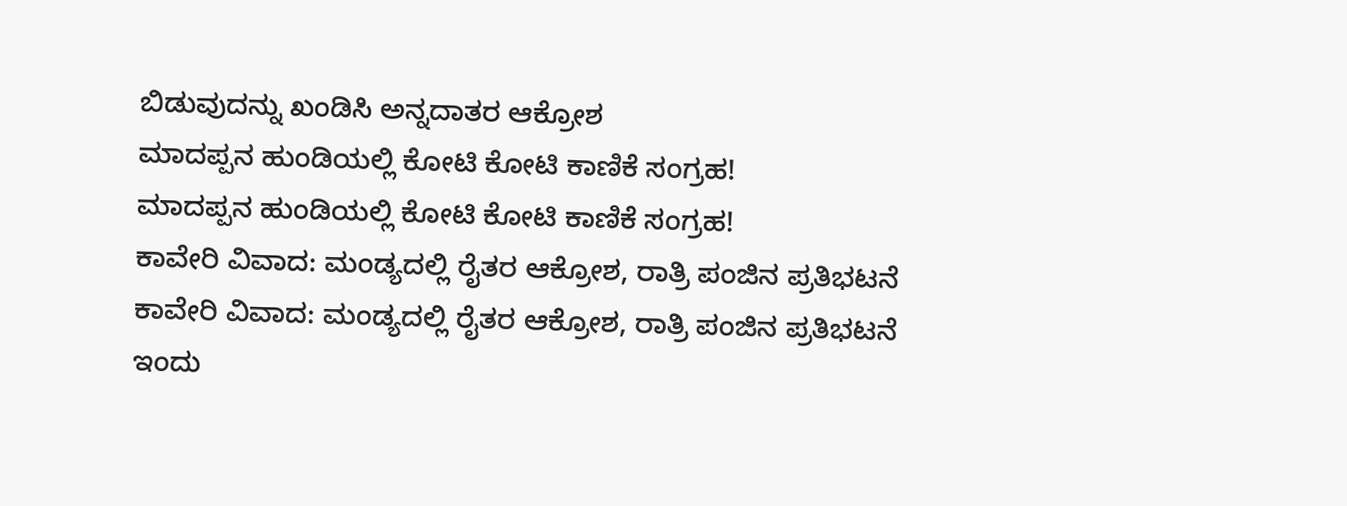ಬಿಡುವುದನ್ನು ಖಂಡಿಸಿ ಅನ್ನದಾತರ ಆಕ್ರೋಶ
ಮಾದಪ್ಪನ ಹುಂಡಿಯಲ್ಲಿ ಕೋಟಿ ಕೋಟಿ ಕಾಣಿಕೆ ಸಂಗ್ರಹ!
ಮಾದಪ್ಪನ ಹುಂಡಿಯಲ್ಲಿ ಕೋಟಿ ಕೋಟಿ ಕಾಣಿಕೆ ಸಂಗ್ರಹ!
ಕಾವೇರಿ ವಿವಾದ: ಮಂಡ್ಯದಲ್ಲಿ ರೈತರ ಆಕ್ರೋಶ, ರಾತ್ರಿ ಪಂಜಿನ ಪ್ರತಿಭಟನೆ
ಕಾವೇರಿ ವಿವಾದ: ಮಂಡ್ಯದಲ್ಲಿ ರೈತರ ಆಕ್ರೋಶ, ರಾತ್ರಿ ಪಂಜಿನ ಪ್ರತಿಭಟನೆ
ಇಂದು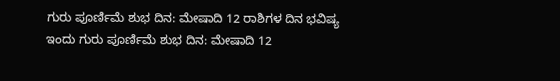ಗುರು ಪೂರ್ಣಿಮೆ ಶುಭ ದಿನ: ಮೇಷಾದಿ 12 ರಾಶಿಗಳ ದಿನ ಭವಿಷ್ಯ
ಇಂದು ಗುರು ಪೂರ್ಣಿಮೆ ಶುಭ ದಿನ: ಮೇಷಾದಿ 12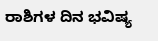ರಾಶಿಗಳ ದಿನ ಭವಿಷ್ಯ